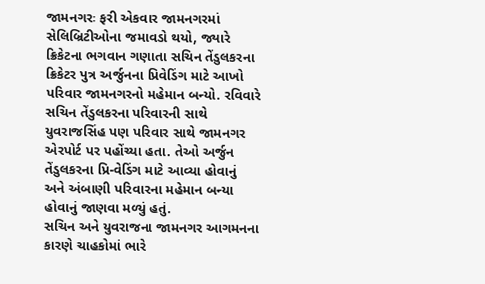જામનગરઃ ફરી એકવાર જામનગરમાં સેલિબ્રિટીઓના જમાવડો થયો, જ્યારે ક્રિકેટના ભગવાન ગણાતા સચિન તેંડુલકરના ક્રિકેટર પુત્ર અર્જુનના પ્રિવેડિંગ માટે આખો પરિવાર જામનગરનો મહેમાન બન્યો. રવિવારે સચિન તેંડુલકરના પરિવારની સાથે યુવરાજસિંહ પણ પરિવાર સાથે જામનગર એરપોર્ટ પર પહોંચ્યા હતા. તેઓ અર્જુન તેંડુલકરના પ્રિ-વેડિંગ માટે આવ્યા હોવાનું અને અંબાણી પરિવારના મહેમાન બન્યા હોવાનું જાણવા મળ્યું હતું.
સચિન અને યુવરાજના જામનગર આગમનના કારણે ચાહકોમાં ભારે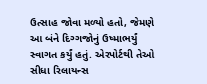ઉત્સાહ જોવા મળ્યો હતો, જેમણે આ બંને દિગ્ગજોનું ઉષ્માભર્યું સ્વાગત કર્યું હતું. એરપોર્ટથી તેઓ સીધા રિલાયન્સ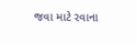જવા માટે રવાના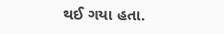થઈ ગયા હતા.